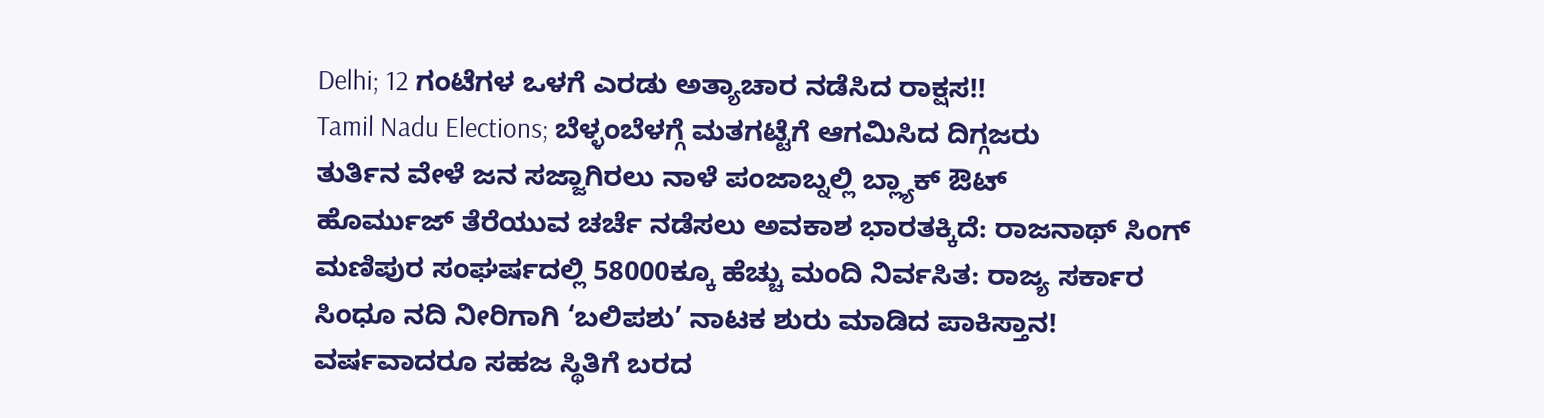Delhi; 12 ಗಂಟೆಗಳ ಒಳಗೆ ಎರಡು ಅತ್ಯಾಚಾರ ನಡೆಸಿದ ರಾಕ್ಷಸ!!
Tamil Nadu Elections; ಬೆಳ್ಳಂಬೆಳಗ್ಗೆ ಮತಗಟ್ಟೆಗೆ ಆಗಮಿಸಿದ ದಿಗ್ಗಜರು
ತುರ್ತಿನ ವೇಳೆ ಜನ ಸಜ್ಜಾಗಿರಲು ನಾಳೆ ಪಂಜಾಬ್ನಲ್ಲಿ ಬ್ಲ್ಯಾಕ್ ಔಟ್
ಹೊರ್ಮುಜ್ ತೆರೆಯುವ ಚರ್ಚೆ ನಡೆಸಲು ಅವಕಾಶ ಭಾರತಕ್ಕಿದೆ: ರಾಜನಾಥ್ ಸಿಂಗ್
ಮಣಿಪುರ ಸಂಘರ್ಷದಲ್ಲಿ 58000ಕ್ಕೂ ಹೆಚ್ಚು ಮಂದಿ ನಿರ್ವಸಿತ: ರಾಜ್ಯ ಸರ್ಕಾರ
ಸಿಂಧೂ ನದಿ ನೀರಿಗಾಗಿ ‘ಬಲಿಪಶು’ ನಾಟಕ ಶುರು ಮಾಡಿದ ಪಾಕಿಸ್ತಾನ!
ವರ್ಷವಾದರೂ ಸಹಜ ಸ್ಥಿತಿಗೆ ಬರದ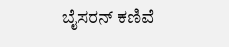ಬೈಸರನ್ ಕಣಿವೆ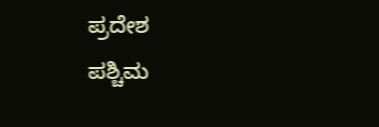ಪ್ರದೇಶ
ಪಶ್ಚಿಮ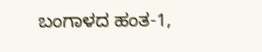ಬಂಗಾಳದ ಹಂತ-1,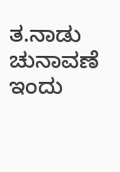ತ.ನಾಡು ಚುನಾವಣೆ ಇಂದು